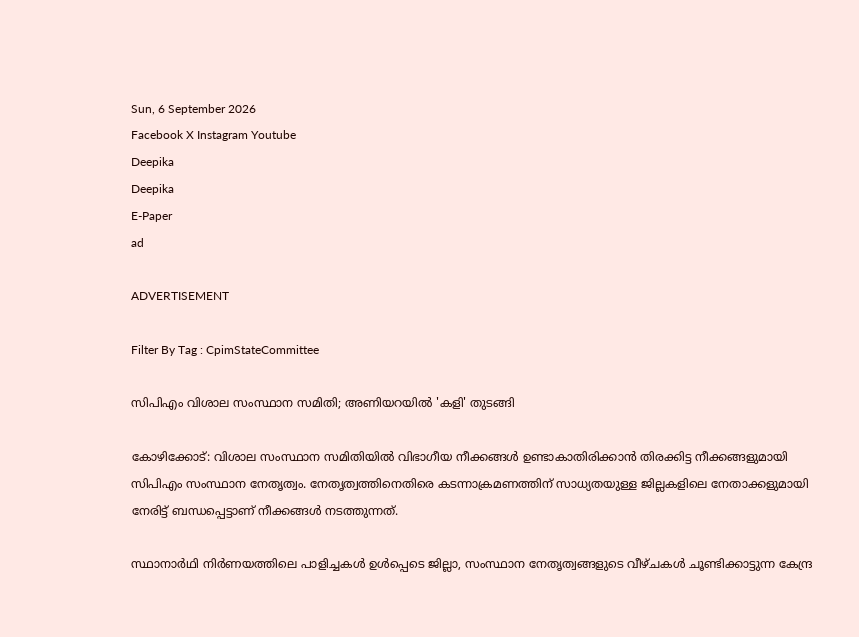Sun, 6 September 2026
Facebook X Instagram Youtube
Deepika
Deepika
E-Paper
ad

ADVERTISEMENT

Filter By Tag : CpimStateCommittee

സിപിഎം വിശാല സംസ്ഥാന സമിതി; അണിയറയിൽ 'കളി' തുടങ്ങി

കോഴിക്കോട്: വിശാല സംസ്ഥാന സമിതിയിൽ വിഭാഗീയ നീക്കങ്ങൾ ഉണ്ടാകാതിരിക്കാൻ തിരക്കിട്ട നീക്കങ്ങളുമായി സിപിഎം സംസ്ഥാന നേതൃത്വം. നേതൃത്വത്തിനെതിരെ കടന്നാക്രമണത്തിന് സാധ്യതയുള്ള ജില്ലകളിലെ നേതാക്കളുമായി നേരിട്ട് ബന്ധപ്പെട്ടാണ് നീക്കങ്ങൾ നടത്തുന്നത്.

സ്ഥാനാർഥി നിർണയത്തിലെ പാളിച്ചകൾ ഉൾപ്പെടെ ജില്ലാ, സംസ്ഥാന നേതൃത്വങ്ങളുടെ വീഴ്ചകൾ ചൂണ്ടിക്കാട്ടുന്ന കേന്ദ്ര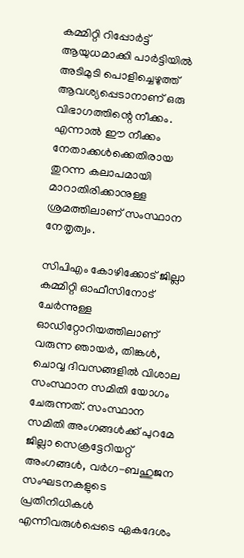കമ്മിറ്റി റിപ്പോർട്ട് ആയുധമാക്കി പാർട്ടിയിൽ അടിമുടി പൊളിച്ചെഴുത്ത് ആവശ്യപ്പെടാനാണ് ഒരു വിഭാഗത്തിന്റെ നീക്കം. എന്നാൽ ഈ നീക്കം നേതാക്കൾക്കെതിരായ തുറന്ന കലാപമായി മാറാതിരിക്കാനുള്ള ശ്രമത്തിലാണ് സംസ്ഥാന നേതൃത്വം.

സിപിഎം കോഴിക്കോട് ജില്ലാ കമ്മിറ്റി ഓഫീസിനോട് ചേർന്നുള്ള ഓഡിറ്റോറിയത്തിലാണ് വരുന്ന ഞായർ, തിങ്കൾ, ചൊവ്വ ദിവസങ്ങളിൽ വിശാല സംസ്ഥാന സമിതി യോഗം ചേരുന്നത്. സംസ്ഥാന സമിതി അംഗങ്ങൾക്ക് പുറമേ ജില്ലാ സെക്രട്ടേറിയറ്റ് അംഗങ്ങൾ, വർഗ-ബഹുജന സംഘടനകളുടെ പ്രതിനിധികൾ എന്നിവരുൾപ്പെടെ ഏകദേശം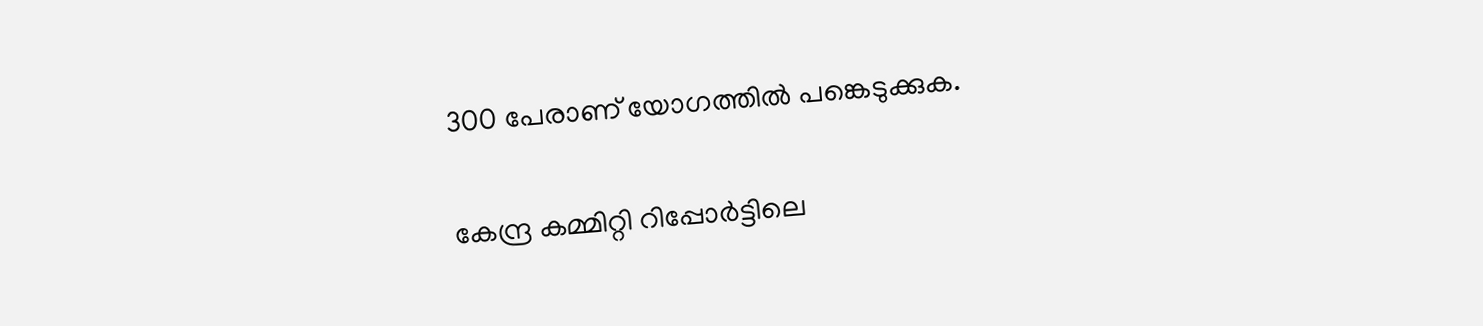300 പേരാണ് യോഗത്തിൽ പങ്കെടുക്കുക.

കേന്ദ്ര കമ്മിറ്റി റിപ്പോർട്ടിലെ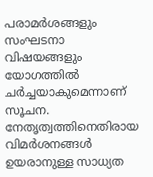പരാമർശങ്ങളും സംഘടനാ വിഷയങ്ങളും യോഗത്തിൽ ചർച്ചയാകുമെന്നാണ് സൂചന. നേതൃത്വത്തിനെതിരായ വിമർശനങ്ങൾ ഉയരാനുള്ള സാധ്യത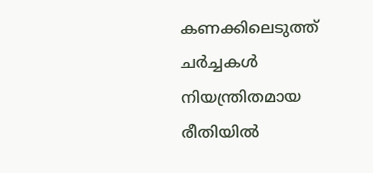കണക്കിലെടുത്ത് ചർച്ചകൾ നിയന്ത്രിതമായ രീതിയിൽ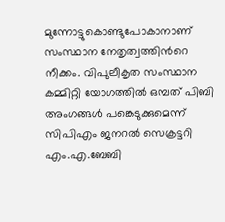മുന്നോട്ടുകൊണ്ടുപോകാനാണ് സംസ്ഥാന നേതൃത്വത്തിന്‍റെ നീക്കം. വിപുലീകൃത സംസ്ഥാന കമ്മിറ്റി യോഗത്തിൽ ഒമ്പത് പിബി അംഗങ്ങൾ പങ്കെടുക്കുമെന്ന് സിപിഎം ജനറൽ സെക്രട്ടറി എം.എ.ബേബി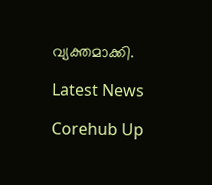വ്യക്തമാക്കി.

Latest News

Corehub Up